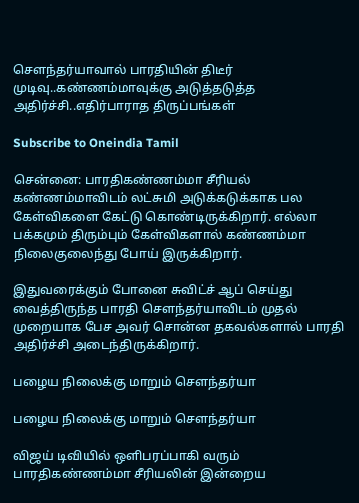சௌந்தர்யாவால் பாரதியின் திடீர் முடிவு..கண்ணம்மாவுக்கு அடுத்தடுத்த அதிர்ச்சி..எதிர்பாராத திருப்பங்கள்

Subscribe to Oneindia Tamil

சென்னை: பாரதிகண்ணம்மா சீரியல் கண்ணம்மாவிடம் லட்சுமி அடுக்கடுக்காக பல கேள்விகளை கேட்டு கொண்டிருக்கிறார். எல்லா பக்கமும் திரும்பும் கேள்விகளால் கண்ணம்மா நிலைகுலைந்து போய் இருக்கிறார்.

இதுவரைக்கும் போனை சுவிட்ச் ஆப் செய்து வைத்திருந்த பாரதி சௌந்தர்யாவிடம் முதல் முறையாக பேச அவர் சொன்ன தகவல்களால் பாரதி அதிர்ச்சி அடைந்திருக்கிறார்.

பழைய நிலைக்கு மாறும் சௌந்தர்யா

பழைய நிலைக்கு மாறும் சௌந்தர்யா

விஜய் டிவியில் ஒளிபரப்பாகி வரும் பாரதிகண்ணம்மா சீரியலின் இன்றைய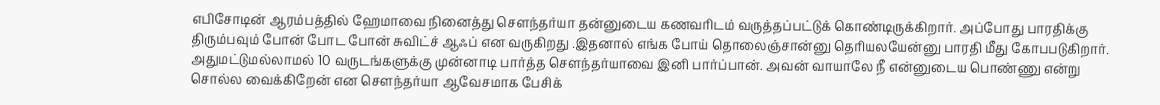எபிசோடின் ஆரம்பத்தில் ஹேமாவை நினைத்து சௌந்தர்யா தன்னுடைய கணவரிடம் வருத்தப்பட்டுக் கொண்டிருக்கிறார். அப்போது பாரதிக்கு திரும்பவும் போன் போட போன் சுவிட்ச் ஆஃப் என வருகிறது .இதனால் எங்க போய் தொலைஞ்சான்னு தெரியலயேன்னு பாரதி மீது கோபபடுகிறார். அதுமட்டுமல்லாமல் 10 வருடங்களுக்கு முன்னாடி பார்த்த சௌந்தர்யாவை இனி பார்ப்பான். அவன் வாயாலே நீ என்னுடைய பொண்ணு என்று சொல்ல வைக்கிறேன் என சௌந்தர்யா ஆவேசமாக பேசிக்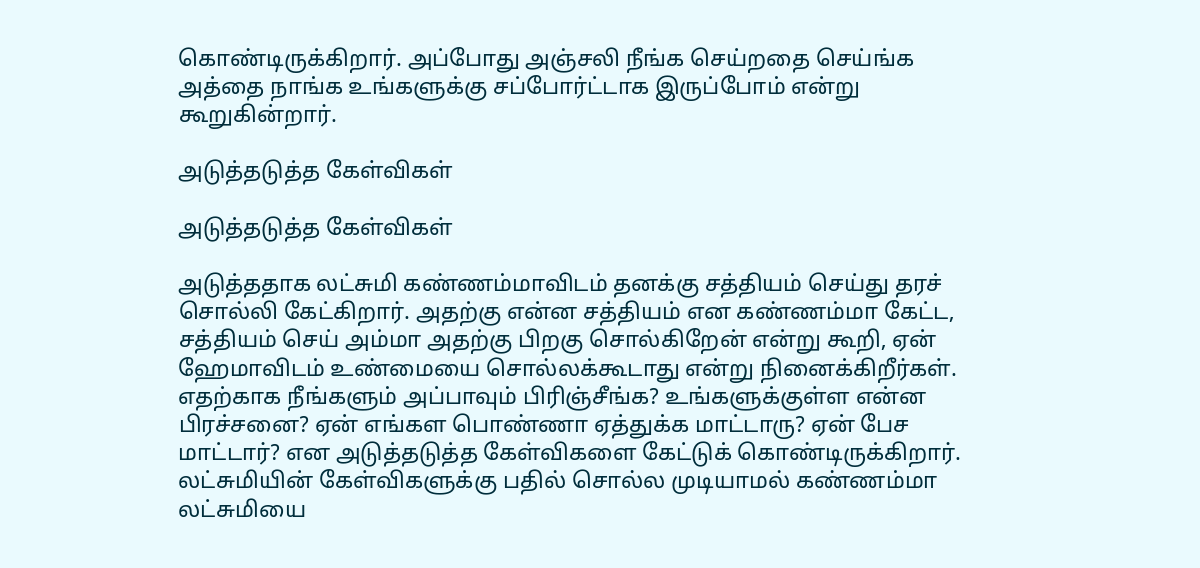கொண்டிருக்கிறார். அப்போது அஞ்சலி நீங்க செய்றதை செய்ங்க அத்தை நாங்க உங்களுக்கு சப்போர்ட்டாக இருப்போம் என்று கூறுகின்றார்.

அடுத்தடுத்த கேள்விகள்

அடுத்தடுத்த கேள்விகள்

அடுத்ததாக லட்சுமி கண்ணம்மாவிடம் தனக்கு சத்தியம் செய்து தரச் சொல்லி கேட்கிறார். அதற்கு என்ன சத்தியம் என கண்ணம்மா கேட்ட, சத்தியம் செய் அம்மா அதற்கு பிறகு சொல்கிறேன் என்று கூறி, ஏன் ஹேமாவிடம் உண்மையை சொல்லக்கூடாது என்று நினைக்கிறீர்கள். எதற்காக நீங்களும் அப்பாவும் பிரிஞ்சீங்க? உங்களுக்குள்ள என்ன பிரச்சனை? ஏன் எங்கள பொண்ணா ஏத்துக்க மாட்டாரு? ஏன் பேச மாட்டார்? என அடுத்தடுத்த கேள்விகளை கேட்டுக் கொண்டிருக்கிறார். லட்சுமியின் கேள்விகளுக்கு பதில் சொல்ல முடியாமல் கண்ணம்மா லட்சுமியை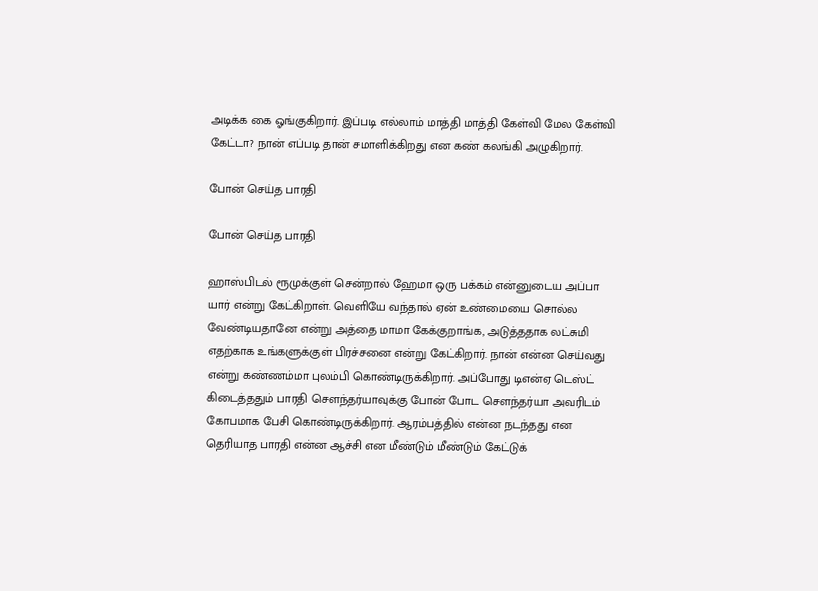அடிக்க கை ஓங்குகிறார். இப்படி எல்லாம் மாத்தி மாத்தி கேள்வி மேல கேள்வி கேட்டா? நான் எப்படி தான் சமாளிக்கிறது என கண் கலங்கி அழுகிறார்.

போன் செய்த பாரதி

போன் செய்த பாரதி

ஹாஸ்பிடல் ரூமுக்குள் சென்றால் ஹேமா ஒரு பக்கம் என்னுடைய அப்பா யார் என்று கேட்கிறாள். வெளியே வந்தால் ஏன் உண்மையை சொல்ல வேண்டியதானே என்று அத்தை மாமா கேக்குறாங்க, அடுத்ததாக லட்சுமி எதற்காக உங்களுக்குள் பிரச்சனை என்று கேட்கிறார். நான் என்ன செய்வது என்று கண்ணம்மா புலம்பி கொண்டிருக்கிறார். அப்போது டிஎன்ஏ டெஸ்ட் கிடைத்ததும் பாரதி சௌந்தர்யாவுக்கு போன் போட சௌந்தர்யா அவரிடம் கோபமாக பேசி கொண்டிருக்கிறார். ஆரம்பத்தில் என்ன நடந்தது என தெரியாத பாரதி என்ன ஆச்சி என மீண்டும் மீண்டும் கேட்டுக்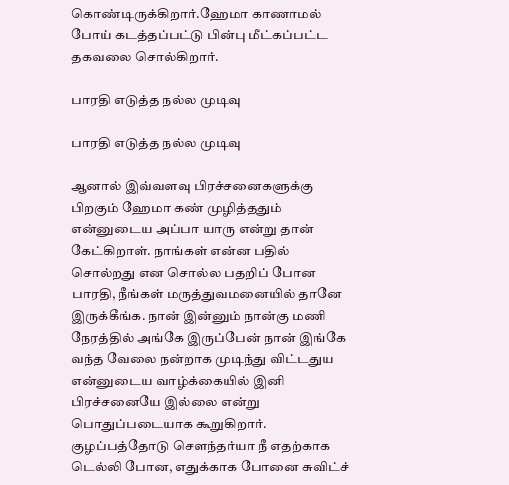கொண்டிருக்கிறார்.ஹேமா காணாமல் போய் கடத்தப்பட்டு பின்பு மீட்கப்பட்ட தகவலை சொல்கிறார்.

பாரதி எடுத்த நல்ல முடிவு

பாரதி எடுத்த நல்ல முடிவு

ஆனால் இவ்வளவு பிரச்சனைகளுக்கு பிறகும் ஹேமா கண் முழித்ததும் என்னுடைய அப்பா யாரு என்று தான் கேட்கிறாள். நாங்கள் என்ன பதில் சொல்றது என சொல்ல பதறிப் போன பாரதி, நீங்கள் மருத்துவமனையில் தானே இருக்கீங்க. நான் இன்னும் நான்கு மணி நேரத்தில் அங்கே இருப்பேன் நான் இங்கே வந்த வேலை நன்றாக முடிந்து விட்டதுய என்னுடைய வாழ்க்கையில் இனி பிரச்சனையே இல்லை என்று பொதுப்படையாக கூறுகிறார். குழப்பத்தோடு சௌந்தர்யா நீ எதற்காக டெல்லி போன, எதுக்காக போனை சுவிட்ச்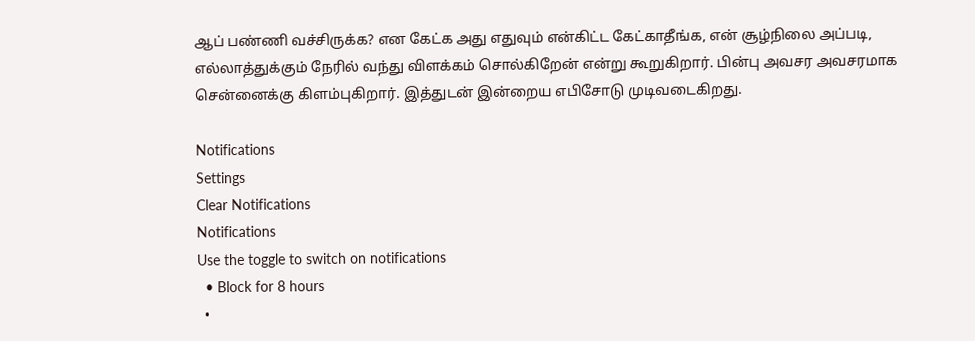ஆப் பண்ணி வச்சிருக்க? என கேட்க அது எதுவும் என்கிட்ட கேட்காதீங்க, என் சூழ்நிலை அப்படி, எல்லாத்துக்கும் நேரில் வந்து விளக்கம் சொல்கிறேன் என்று கூறுகிறார். பின்பு அவசர அவசரமாக சென்னைக்கு கிளம்புகிறார். இத்துடன் இன்றைய எபிசோடு முடிவடைகிறது.

Notifications
Settings
Clear Notifications
Notifications
Use the toggle to switch on notifications
  • Block for 8 hours
  •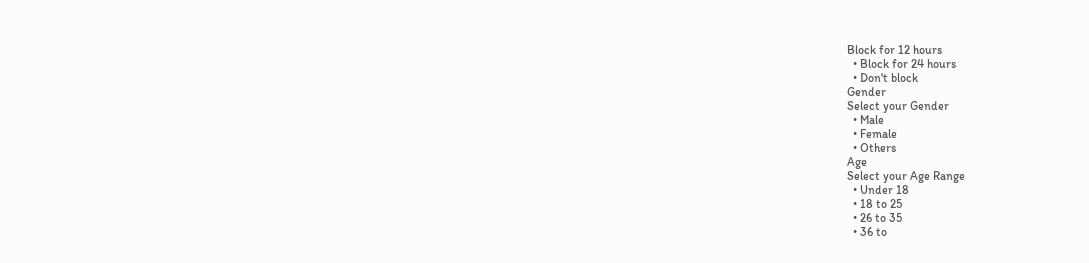Block for 12 hours
  • Block for 24 hours
  • Don't block
Gender
Select your Gender
  • Male
  • Female
  • Others
Age
Select your Age Range
  • Under 18
  • 18 to 25
  • 26 to 35
  • 36 to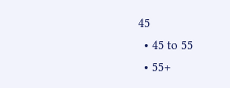45
  • 45 to 55
  • 55+